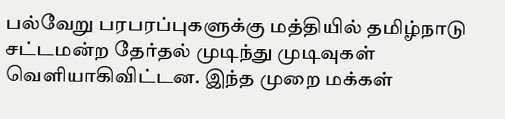பல்வேறு பரபரப்புகளுக்கு மத்தியில் தமிழ்நாடு சட்டமன்ற தேர்தல் முடிந்து முடிவுகள் வெளியாகிவிட்டன. இந்த முறை மக்கள்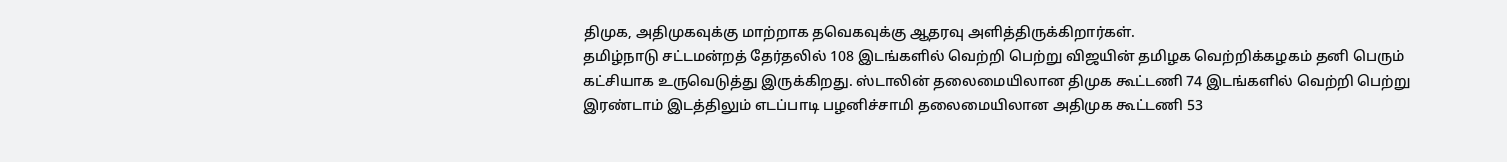திமுக, அதிமுகவுக்கு மாற்றாக தவெகவுக்கு ஆதரவு அளித்திருக்கிறார்கள்.
தமிழ்நாடு சட்டமன்றத் தேர்தலில் 108 இடங்களில் வெற்றி பெற்று விஜயின் தமிழக வெற்றிக்கழகம் தனி பெரும் கட்சியாக உருவெடுத்து இருக்கிறது. ஸ்டாலின் தலைமையிலான திமுக கூட்டணி 74 இடங்களில் வெற்றி பெற்று இரண்டாம் இடத்திலும் எடப்பாடி பழனிச்சாமி தலைமையிலான அதிமுக கூட்டணி 53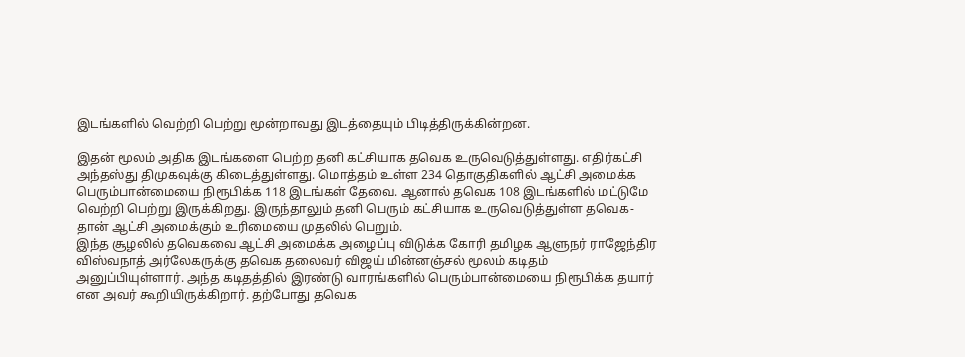இடங்களில் வெற்றி பெற்று மூன்றாவது இடத்தையும் பிடித்திருக்கின்றன.

இதன் மூலம் அதிக இடங்களை பெற்ற தனி கட்சியாக தவெக உருவெடுத்துள்ளது. எதிர்கட்சி அந்தஸ்து திமுகவுக்கு கிடைத்துள்ளது. மொத்தம் உள்ள 234 தொகுதிகளில் ஆட்சி அமைக்க பெரும்பான்மையை நிரூபிக்க 118 இடங்கள் தேவை. ஆனால் தவெக 108 இடங்களில் மட்டுமே வெற்றி பெற்று இருக்கிறது. இருந்தாலும் தனி பெரும் கட்சியாக உருவெடுத்துள்ள தவெக-தான் ஆட்சி அமைக்கும் உரிமையை முதலில் பெறும்.
இந்த சூழலில் தவெகவை ஆட்சி அமைக்க அழைப்பு விடுக்க கோரி தமிழக ஆளுநர் ராஜேந்திர விஸ்வநாத் அர்லேகருக்கு தவெக தலைவர் விஜய் மின்னஞ்சல் மூலம் கடிதம் அனுப்பியுள்ளார். அந்த கடிதத்தில் இரண்டு வாரங்களில் பெரும்பான்மையை நிரூபிக்க தயார் என அவர் கூறியிருக்கிறார். தற்போது தவெக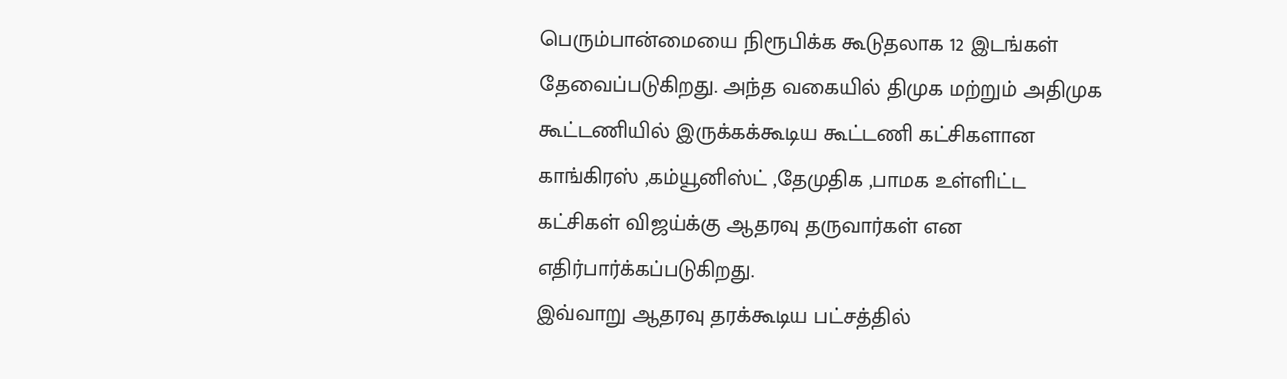பெரும்பான்மையை நிரூபிக்க கூடுதலாக 12 இடங்கள் தேவைப்படுகிறது. அந்த வகையில் திமுக மற்றும் அதிமுக கூட்டணியில் இருக்கக்கூடிய கூட்டணி கட்சிகளான காங்கிரஸ் ,கம்யூனிஸ்ட் ,தேமுதிக ,பாமக உள்ளிட்ட கட்சிகள் விஜய்க்கு ஆதரவு தருவார்கள் என எதிர்பார்க்கப்படுகிறது.
இவ்வாறு ஆதரவு தரக்கூடிய பட்சத்தில்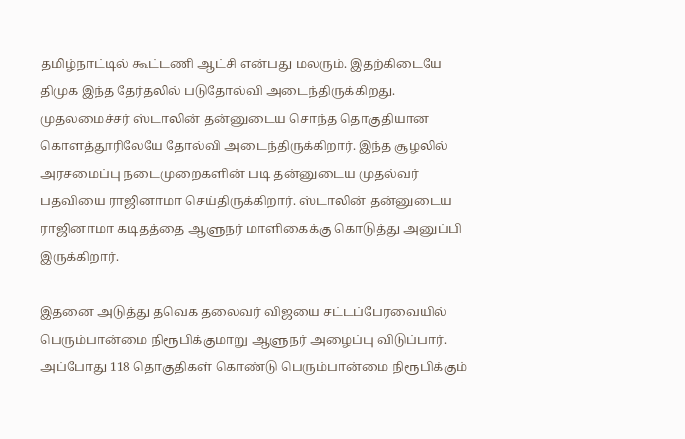தமிழ்நாட்டில் கூட்டணி ஆட்சி என்பது மலரும். இதற்கிடையே திமுக இந்த தேர்தலில் படுதோல்வி அடைந்திருக்கிறது. முதலமைச்சர் ஸ்டாலின் தன்னுடைய சொந்த தொகுதியான கொளத்தூரிலேயே தோல்வி அடைந்திருக்கிறார். இந்த சூழலில் அரசமைப்பு நடைமுறைகளின் படி தன்னுடைய முதல்வர் பதவியை ராஜினாமா செய்திருக்கிறார். ஸ்டாலின் தன்னுடைய ராஜினாமா கடிதத்தை ஆளுநர் மாளிகைக்கு கொடுத்து அனுப்பி இருக்கிறார்.

இதனை அடுத்து தவெக தலைவர் விஜயை சட்டப்பேரவையில் பெரும்பான்மை நிரூபிக்குமாறு ஆளுநர் அழைப்பு விடுப்பார். அப்போது 118 தொகுதிகள் கொண்டு பெரும்பான்மை நிரூபிக்கும்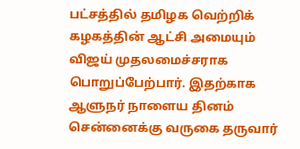பட்சத்தில் தமிழக வெற்றிக் கழகத்தின் ஆட்சி அமையும் விஜய் முதலமைச்சராக பொறுப்பேற்பார். இதற்காக ஆளுநர் நாளைய தினம் சென்னைக்கு வருகை தருவார்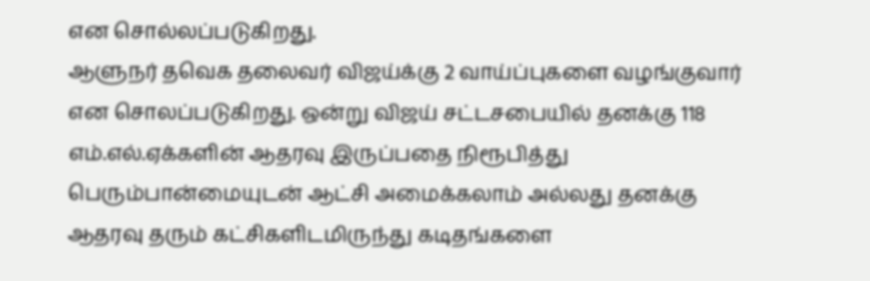என சொல்லப்படுகிறது.
ஆளுநர் தவெக தலைவர் விஜய்க்கு 2 வாய்ப்புகளை வழங்குவார் என சொலப்படுகிறது. ஒன்று விஜய் சட்டசபையில் தனக்கு 118 எம்.எல்.ஏக்களின் ஆதரவு இருப்பதை நிரூபித்து பெரும்பான்மையுடன் ஆட்சி அமைக்கலாம் அல்லது தனக்கு ஆதரவு தரும் கட்சிகளிடமிருந்து கடிதங்களை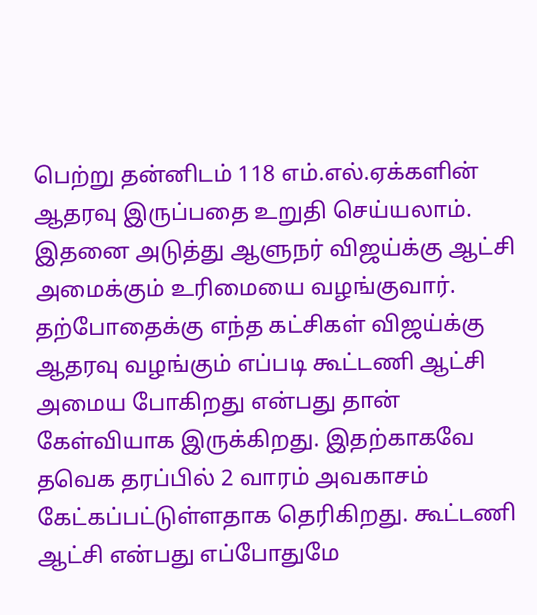பெற்று தன்னிடம் 118 எம்.எல்.ஏக்களின் ஆதரவு இருப்பதை உறுதி செய்யலாம். இதனை அடுத்து ஆளுநர் விஜய்க்கு ஆட்சி அமைக்கும் உரிமையை வழங்குவார்.
தற்போதைக்கு எந்த கட்சிகள் விஜய்க்கு ஆதரவு வழங்கும் எப்படி கூட்டணி ஆட்சி அமைய போகிறது என்பது தான் கேள்வியாக இருக்கிறது. இதற்காகவே தவெக தரப்பில் 2 வாரம் அவகாசம் கேட்கப்பட்டுள்ளதாக தெரிகிறது. கூட்டணி ஆட்சி என்பது எப்போதுமே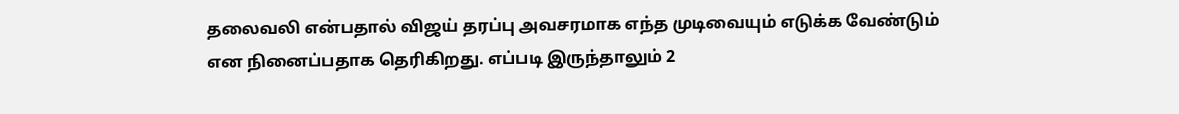தலைவலி என்பதால் விஜய் தரப்பு அவசரமாக எந்த முடிவையும் எடுக்க வேண்டும் என நினைப்பதாக தெரிகிறது. எப்படி இருந்தாலும் 2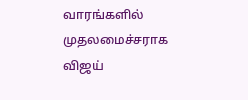வாரங்களில் முதலமைச்சராக விஜய்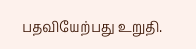பதவியேற்பது உறுதி.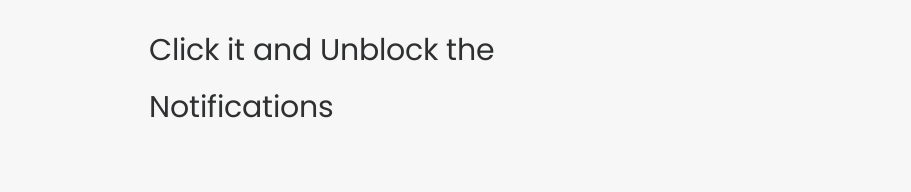Click it and Unblock the Notifications